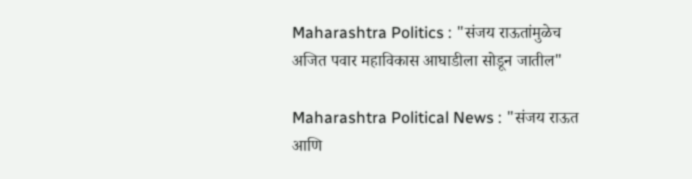Maharashtra Politics : "संजय राऊतांमुळेच अजित पवार महाविकास आघाडीला सोडून जातील"

Maharashtra Political News : "संजय राऊत आणि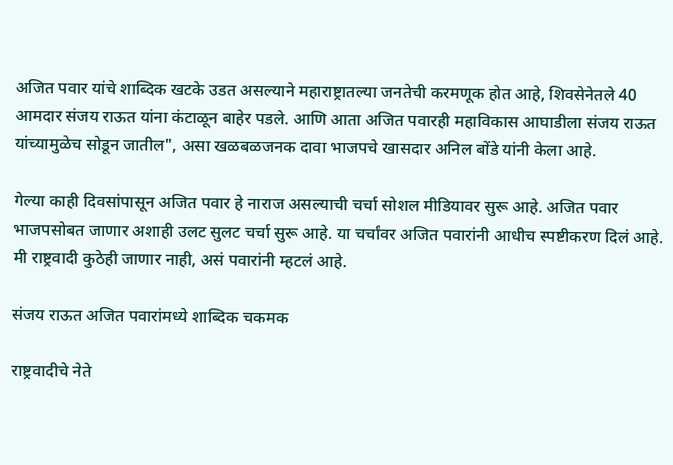अजित पवार यांचे शाब्दिक खटके उडत असल्याने महाराष्ट्रातल्या जनतेची करमणूक होत आहे, शिवसेनेतले 40 आमदार संजय राऊत यांना कंटाळून बाहेर पडले. आणि आता अजित पवारही महाविकास आघाडीला संजय राऊत यांच्यामुळेच सोडून जातील", असा खळबळजनक दावा भाजपचे खासदार अनिल बोंडे यांनी केला आहे.

गेल्या काही दिवसांपासून अजित पवार हे नाराज असल्याची चर्चा सोशल मीडियावर सुरू आहे. अजित पवार भाजपसोबत जाणार अशाही उलट सुलट चर्चा सुरू आहे. या चर्चांवर अजित पवारांनी आधीच स्पष्टीकरण दिलं आहे. मी राष्ट्रवादी कुठेही जाणार नाही, असं पवारांनी म्हटलं आहे.

संजय राऊत अजित पवारांमध्ये शाब्दिक चकमक

राष्ट्रवादीचे नेते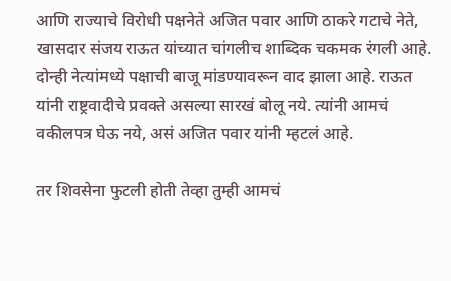आणि राज्याचे विरोधी पक्षनेते अजित पवार आणि ठाकरे गटाचे नेते, खासदार संजय राऊत यांच्यात चांगलीच शाब्दिक चकमक रंगली आहे. दोन्ही नेत्यांमध्ये पक्षाची बाजू मांडण्यावरून वाद झाला आहे. राऊत यांनी राष्ट्रवादीचे प्रवक्ते असल्या सारखं बोलू नये. त्यांनी आमचं वकीलपत्र घेऊ नये, असं अजित पवार यांनी म्हटलं आहे.

तर शिवसेना फुटली होती तेव्हा तुम्ही आमचं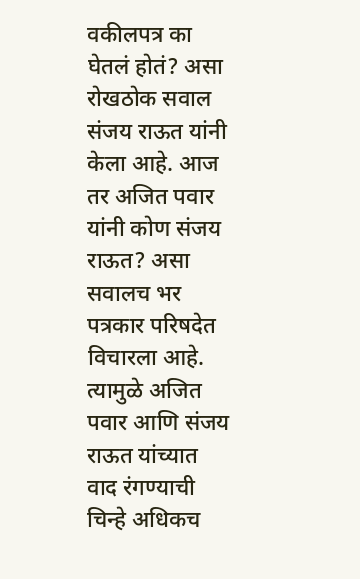वकीलपत्र का घेतलं होतं? असा रोखठोक सवाल संजय राऊत यांनी केला आहे. आज तर अजित पवार यांनी कोण संजय राऊत? असा सवालच भर पत्रकार परिषदेत विचारला आहे. त्यामुळे अजित पवार आणि संजय राऊत यांच्यात वाद रंगण्याची चिन्हे अधिकच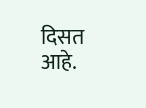दिसत आहे.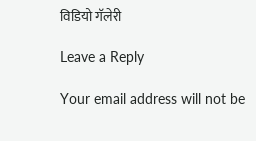विडियो गॅलेरी

Leave a Reply

Your email address will not be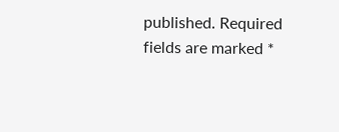published. Required fields are marked *